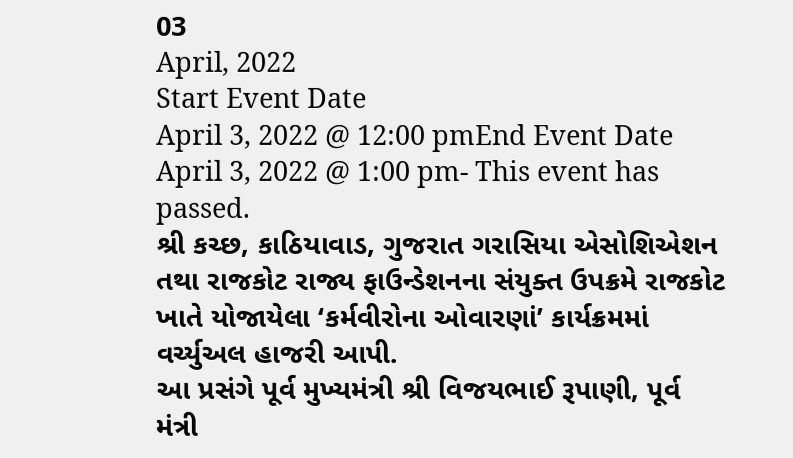03
April, 2022
Start Event Date
April 3, 2022 @ 12:00 pmEnd Event Date
April 3, 2022 @ 1:00 pm- This event has passed.
શ્રી કચ્છ, કાઠિયાવાડ, ગુજરાત ગરાસિયા એસોશિએશન તથા રાજકોટ રાજ્ય ફાઉન્ડેશનના સંયુક્ત ઉપક્રમે રાજકોટ ખાતે યોજાયેલા ‘કર્મવીરોના ઓવારણાં’ કાર્યક્રમમાં વર્ચ્યુઅલ હાજરી આપી.
આ પ્રસંગે પૂર્વ મુખ્યમંત્રી શ્રી વિજયભાઈ રૂપાણી, પૂર્વ મંત્રી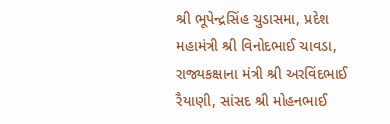શ્રી ભૂપેન્દ્રસિંહ ચુડાસમા, પ્રદેશ મહામંત્રી શ્રી વિનોદભાઈ ચાવડા, રાજ્યકક્ષાના મંત્રી શ્રી અરવિંદભાઈ રૈયાણી, સાંસદ શ્રી મોહનભાઈ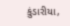કુંડારીયા,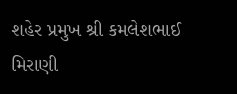શહેર પ્રમુખ શ્રી કમલેશભાઈ મિરાણી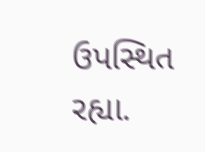ઉપસ્થિત રહ્યા.